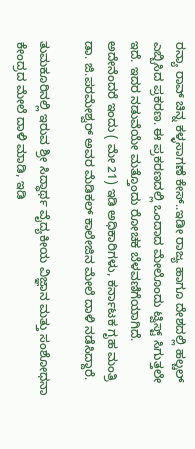ರನ್ಯಾ ರಾವ್ ಚಿನ್ನ ಕಳ್ಳಸಾಗಣೆ ಕೇಸ್..ಇಡೀ ರಾಜ್ಯ ಹಾಗೂ ದೇಶದಲ್ಲಿ ಹಲ್ಚಲ್ ಎಬ್ಬಿಸಿದ ಪ್ರಕರಣ. ಈ ಪ್ರಕರಣದಲ್ಲಿ ಒಂದಾದ ಮೇಲೊಂದು ಟ್ವಿಸ್ಟ್ ಸಿಗುತ್ತಲೇ ಇದೆ. ಇದರ ನಡುವೆಯೇ ಮತ್ತೊಂದು ರೋಚಕ ಬೆಳವಣಿಗೆಯಾಗಿದೆ. ಅದೇನೆಂದರೆ ಇಂದು ( ಮೇ 21) ಇಡಿ ಅಧಿಕಾರಿಗಳು, ಕರ್ನಾಟಕ ಗೃಹ ಮಂತ್ರಿ ಡಾ. ಜಿ.ಪರಮೇಶ್ವರ್ ಅವರ ಮೆಡಿಕಲ್ ಕಾಲೇಜಿನ ಮೇಲೆ ದಾಳಿ ನಡೆಸಿದ್ದಾರೆ.

ತುಮಕೂರಿನಲ್ಲಿ ಇರುವ ಶ್ರೀ ಸಿದ್ಧಾರ್ಥ ವೈದ್ಯಕೀಯ ವಿಜ್ಞಾನ ಮತ್ತು ಸಂಶೋಧನಾ ಕೇಂದ್ರದ ಮೇಲೆ ದಾಳಿ ಮಾಡಿ, ಇಡಿ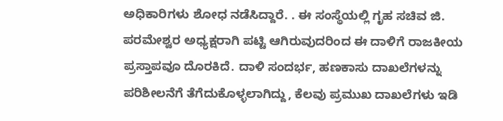ಅಧಿಕಾರಿಗಳು ಶೋಧ ನಡೆಸಿದ್ದಾರೆ. . ಈ ಸಂಸ್ಥೆಯಲ್ಲಿ ಗೃಹ ಸಚಿವ ಜಿ. ಪರಮೇಶ್ವರ ಅಧ್ಯಕ್ಷರಾಗಿ ಪಟ್ಟಿ ಆಗಿರುವುದರಿಂದ ಈ ದಾಳಿಗೆ ರಾಜಕೀಯ ಪ್ರಸ್ತಾಪವೂ ದೊರಕಿದೆ. ದಾಳಿ ಸಂದರ್ಭ, ಹಣಕಾಸು ದಾಖಲೆಗಳನ್ನು ಪರಿಶೀಲನೆಗೆ ತೆಗೆದುಕೊಳ್ಳಲಾಗಿದ್ದು, ಕೆಲವು ಪ್ರಮುಖ ದಾಖಲೆಗಳು ಇಡಿ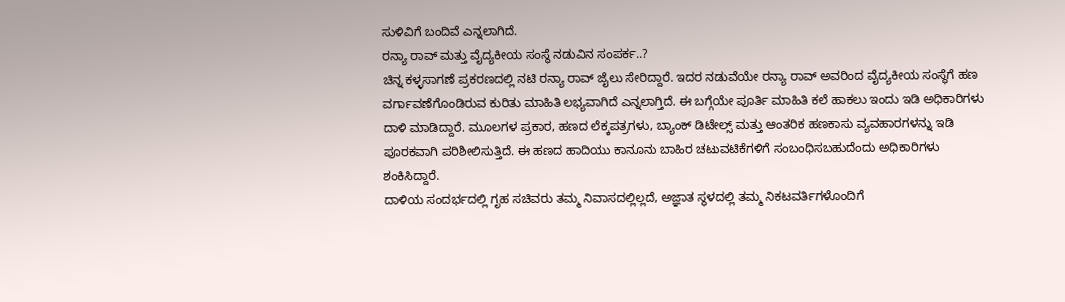ಸುಳಿವಿಗೆ ಬಂದಿವೆ ಎನ್ನಲಾಗಿದೆ.
ರನ್ಯಾ ರಾವ್ ಮತ್ತು ವೈದ್ಯಕೀಯ ಸಂಸ್ಥೆ ನಡುವಿನ ಸಂಪರ್ಕ..?
ಚಿನ್ನ ಕಳ್ಳಸಾಗಣೆ ಪ್ರಕರಣದಲ್ಲಿ ನಟಿ ರನ್ಯಾ ರಾವ್ ಜೈಲು ಸೇರಿದ್ದಾರೆ. ಇದರ ನಡುವೆಯೇ ರನ್ಯಾ ರಾವ್ ಅವರಿಂದ ವೈದ್ಯಕೀಯ ಸಂಸ್ಥೆಗೆ ಹಣ ವರ್ಗಾವಣೆಗೊಂಡಿರುವ ಕುರಿತು ಮಾಹಿತಿ ಲಭ್ಯವಾಗಿದೆ ಎನ್ನಲಾಗ್ತಿದೆ. ಈ ಬಗ್ಗೆಯೇ ಪೂರ್ತಿ ಮಾಹಿತಿ ಕಲೆ ಹಾಕಲು ಇಂದು ಇಡಿ ಅಧಿಕಾರಿಗಳು ದಾಳಿ ಮಾಡಿದ್ದಾರೆ. ಮೂಲಗಳ ಪ್ರಕಾರ, ಹಣದ ಲೆಕ್ಕಪತ್ರಗಳು, ಬ್ಯಾಂಕ್ ಡಿಟೇಲ್ಸ್ ಮತ್ತು ಆಂತರಿಕ ಹಣಕಾಸು ವ್ಯವಹಾರಗಳನ್ನು ಇಡಿ ಪೂರಕವಾಗಿ ಪರಿಶೀಲಿಸುತ್ತಿದೆ. ಈ ಹಣದ ಹಾದಿಯು ಕಾನೂನು ಬಾಹಿರ ಚಟುವಟಿಕೆಗಳಿಗೆ ಸಂಬಂಧಿಸಬಹುದೆಂದು ಅಧಿಕಾರಿಗಳು ಶಂಕಿಸಿದ್ದಾರೆ.
ದಾಳಿಯ ಸಂದರ್ಭದಲ್ಲಿ ಗೃಹ ಸಚಿವರು ತಮ್ಮ ನಿವಾಸದಲ್ಲಿಲ್ಲದೆ, ಅಜ್ಞಾತ ಸ್ಥಳದಲ್ಲಿ ತಮ್ಮ ನಿಕಟವರ್ತಿಗಳೊಂದಿಗೆ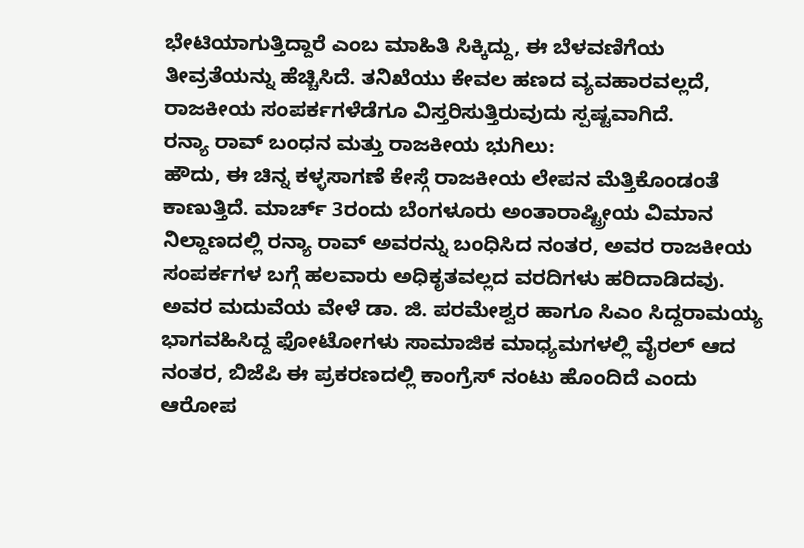ಭೇಟಿಯಾಗುತ್ತಿದ್ದಾರೆ ಎಂಬ ಮಾಹಿತಿ ಸಿಕ್ಕಿದ್ದು, ಈ ಬೆಳವಣಿಗೆಯ ತೀವ್ರತೆಯನ್ನು ಹೆಚ್ಚಿಸಿದೆ. ತನಿಖೆಯು ಕೇವಲ ಹಣದ ವ್ಯವಹಾರವಲ್ಲದೆ, ರಾಜಕೀಯ ಸಂಪರ್ಕಗಳೆಡೆಗೂ ವಿಸ್ತರಿಸುತ್ತಿರುವುದು ಸ್ಪಷ್ಟವಾಗಿದೆ.
ರನ್ಯಾ ರಾವ್ ಬಂಧನ ಮತ್ತು ರಾಜಕೀಯ ಭುಗಿಲು:
ಹೌದು, ಈ ಚಿನ್ನ ಕಳ್ಳಸಾಗಣೆ ಕೇಸ್ಗೆ ರಾಜಕೀಯ ಲೇಪನ ಮೆತ್ತಿಕೊಂಡಂತೆ ಕಾಣುತ್ತಿದೆ. ಮಾರ್ಚ್ 3ರಂದು ಬೆಂಗಳೂರು ಅಂತಾರಾಷ್ಟ್ರೀಯ ವಿಮಾನ ನಿಲ್ದಾಣದಲ್ಲಿ ರನ್ಯಾ ರಾವ್ ಅವರನ್ನು ಬಂಧಿಸಿದ ನಂತರ, ಅವರ ರಾಜಕೀಯ ಸಂಪರ್ಕಗಳ ಬಗ್ಗೆ ಹಲವಾರು ಅಧಿಕೃತವಲ್ಲದ ವರದಿಗಳು ಹರಿದಾಡಿದವು. ಅವರ ಮದುವೆಯ ವೇಳೆ ಡಾ. ಜಿ. ಪರಮೇಶ್ವರ ಹಾಗೂ ಸಿಎಂ ಸಿದ್ದರಾಮಯ್ಯ ಭಾಗವಹಿಸಿದ್ದ ಫೋಟೋಗಳು ಸಾಮಾಜಿಕ ಮಾಧ್ಯಮಗಳಲ್ಲಿ ವೈರಲ್ ಆದ ನಂತರ, ಬಿಜೆಪಿ ಈ ಪ್ರಕರಣದಲ್ಲಿ ಕಾಂಗ್ರೆಸ್ ನಂಟು ಹೊಂದಿದೆ ಎಂದು ಆರೋಪ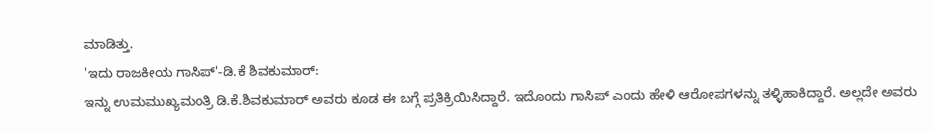ಮಾಡಿತ್ತು.
'ಇದು ರಾಜಕೀಯ ಗಾಸಿಪ್'-ಡಿ.ಕೆ ಶಿವಕುಮಾರ್:
ಇನ್ನು ಉಮಮುಖ್ಯಮಂತ್ರಿ ಡಿ.ಕೆ.ಶಿವಕುಮಾರ್ ಅವರು ಕೂಡ ಈ ಬಗ್ಗೆ ಪ್ರತಿಕ್ರಿಯಿಸಿದ್ದಾರೆ. ಇದೊಂದು ಗಾಸಿಪ್ ಎಂದು ಹೇಳಿ ಆರೋಪಗಳನ್ನು ತಳ್ಳಿಹಾಕಿದ್ದಾರೆ. ಅಲ್ಲದೇ ಅವರು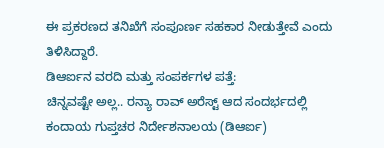ಈ ಪ್ರಕರಣದ ತನಿಖೆಗೆ ಸಂಪೂರ್ಣ ಸಹಕಾರ ನೀಡುತ್ತೇವೆ ಎಂದು ತಿಳಿಸಿದ್ದಾರೆ.
ಡಿಆರ್ಐನ ವರದಿ ಮತ್ತು ಸಂಪರ್ಕಗಳ ಪತ್ತೆ:
ಚಿನ್ನವಷ್ಟೇ ಅಲ್ಲ.. ರನ್ಯಾ ರಾವ್ ಅರೆಸ್ಟ್ ಆದ ಸಂದರ್ಭದಲ್ಲಿ ಕಂದಾಯ ಗುಪ್ತಚರ ನಿರ್ದೇಶನಾಲಯ (ಡಿಆರ್ಐ)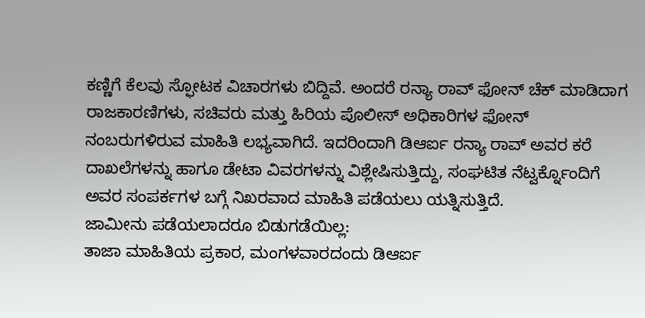ಕಣ್ಣಿಗೆ ಕೆಲವು ಸ್ಫೋಟಕ ವಿಚಾರಗಳು ಬಿದ್ದಿವೆ. ಅಂದರೆ ರನ್ಯಾ ರಾವ್ ಫೋನ್ ಚೆಕ್ ಮಾಡಿದಾಗ ರಾಜಕಾರಣಿಗಳು, ಸಚಿವರು ಮತ್ತು ಹಿರಿಯ ಪೊಲೀಸ್ ಅಧಿಕಾರಿಗಳ ಫೋನ್ ನಂಬರುಗಳಿರುವ ಮಾಹಿತಿ ಲಭ್ಯವಾಗಿದೆ. ಇದರಿಂದಾಗಿ ಡಿಆರ್ಐ ರನ್ಯಾ ರಾವ್ ಅವರ ಕರೆ ದಾಖಲೆಗಳನ್ನು ಹಾಗೂ ಡೇಟಾ ವಿವರಗಳನ್ನು ವಿಶ್ಲೇಷಿಸುತ್ತಿದ್ದು, ಸಂಘಟಿತ ನೆಟ್ವರ್ಕ್ನೊಂದಿಗೆ ಅವರ ಸಂಪರ್ಕಗಳ ಬಗ್ಗೆ ನಿಖರವಾದ ಮಾಹಿತಿ ಪಡೆಯಲು ಯತ್ನಿಸುತ್ತಿದೆ.
ಜಾಮೀನು ಪಡೆಯಲಾದರೂ ಬಿಡುಗಡೆಯಿಲ್ಲ:
ತಾಜಾ ಮಾಹಿತಿಯ ಪ್ರಕಾರ, ಮಂಗಳವಾರದಂದು ಡಿಆರ್ಐ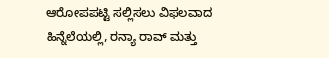ಆರೋಪಪಟ್ಟಿ ಸಲ್ಲಿಸಲು ವಿಫಲವಾದ ಹಿನ್ನೆಲೆಯಲ್ಲಿ, ರನ್ಯಾ ರಾವ್ ಮತ್ತು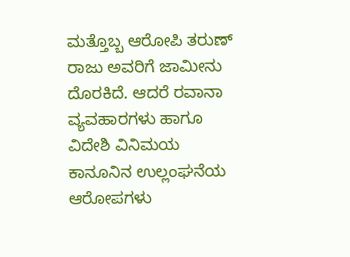ಮತ್ತೊಬ್ಬ ಆರೋಪಿ ತರುಣ್ ರಾಜು ಅವರಿಗೆ ಜಾಮೀನು ದೊರಕಿದೆ. ಆದರೆ ರವಾನಾ ವ್ಯವಹಾರಗಳು ಹಾಗೂ ವಿದೇಶಿ ವಿನಿಮಯ ಕಾನೂನಿನ ಉಲ್ಲಂಘನೆಯ ಆರೋಪಗಳು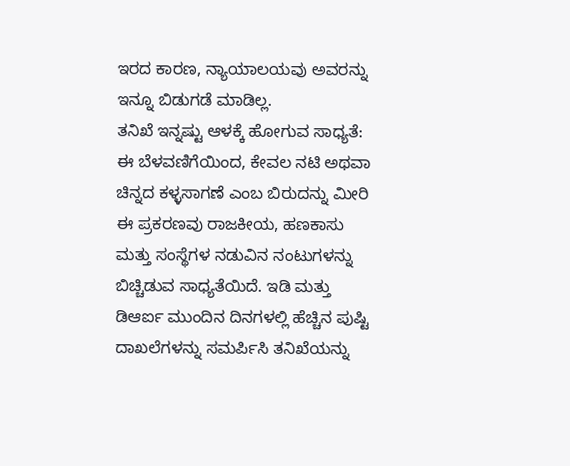ಇರದ ಕಾರಣ, ನ್ಯಾಯಾಲಯವು ಅವರನ್ನು ಇನ್ನೂ ಬಿಡುಗಡೆ ಮಾಡಿಲ್ಲ.
ತನಿಖೆ ಇನ್ನಷ್ಟು ಆಳಕ್ಕೆ ಹೋಗುವ ಸಾಧ್ಯತೆ:
ಈ ಬೆಳವಣಿಗೆಯಿಂದ, ಕೇವಲ ನಟಿ ಅಥವಾ ಚಿನ್ನದ ಕಳ್ಳಸಾಗಣೆ ಎಂಬ ಬಿರುದನ್ನು ಮೀರಿ ಈ ಪ್ರಕರಣವು ರಾಜಕೀಯ, ಹಣಕಾಸು ಮತ್ತು ಸಂಸ್ಥೆಗಳ ನಡುವಿನ ನಂಟುಗಳನ್ನು ಬಿಚ್ಚಿಡುವ ಸಾಧ್ಯತೆಯಿದೆ. ಇಡಿ ಮತ್ತು ಡಿಆರ್ಐ ಮುಂದಿನ ದಿನಗಳಲ್ಲಿ ಹೆಚ್ಚಿನ ಪುಷ್ಟಿ ದಾಖಲೆಗಳನ್ನು ಸಮರ್ಪಿಸಿ ತನಿಖೆಯನ್ನು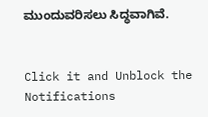ಮುಂದುವರಿಸಲು ಸಿದ್ಧವಾಗಿವೆ.


Click it and Unblock the Notifications